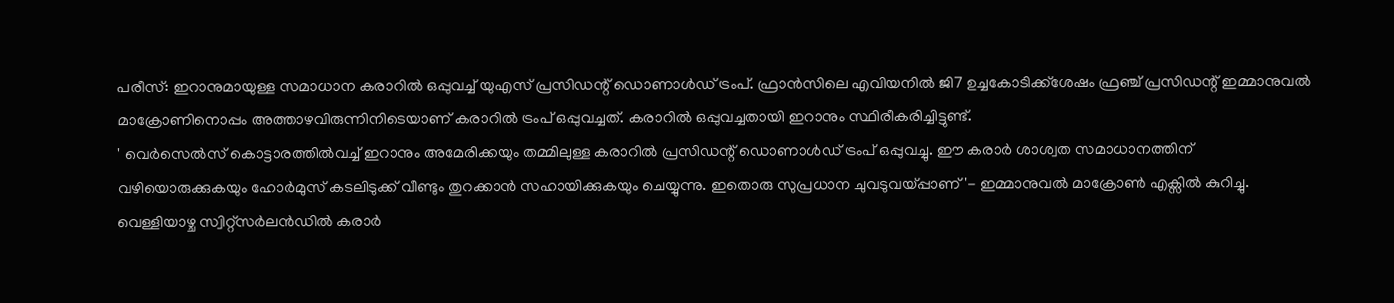പരീസ്: ഇറാനുമായുള്ള സമാധാന കരാറിൽ ഒപ്പുവച്ച് യുഎസ് പ്രസിഡന്റ് ഡൊണാൾഡ് ട്രംപ്. ഫ്രാൻസിലെ എവിയനിൽ ജി7 ഉച്ചകോടിക്ക്ശേഷം ഫ്രഞ്ച് പ്രസിഡന്റ് ഇമ്മാനുവൽ മാക്രോണിനൊപ്പം അത്താഴവിരുന്നിനിടെയാണ് കരാറിൽ ട്രംപ് ഒപ്പുവച്ചത്. കരാറിൽ ഒപ്പുവച്ചതായി ഇറാനും സ്ഥിരീകരിച്ചിട്ടുണ്ട്.
' വെർസെൽസ് കൊട്ടാരത്തിൽവച്ച് ഇറാനും അമേരിക്കയും തമ്മിലുള്ള കരാറിൽ പ്രസിഡന്റ് ഡൊണാൾഡ് ട്രംപ് ഒപ്പുവച്ചു. ഈ കരാർ ശാശ്വത സമാധാനത്തിന് വഴിയൊരുക്കുകയും ഹോർമുസ് കടലിടുക്ക് വീണ്ടും തുറക്കാൻ സഹായിക്കുകയും ചെയ്യുന്നു. ഇതൊരു സുപ്രധാന ചുവടുവയ്പ്പാണ്'- ഇമ്മാനുവൽ മാക്രോൺ എക്സിൽ കുറിച്ചു.
വെള്ളിയാഴ്ച സ്വിറ്റ്സർലൻഡിൽ കരാർ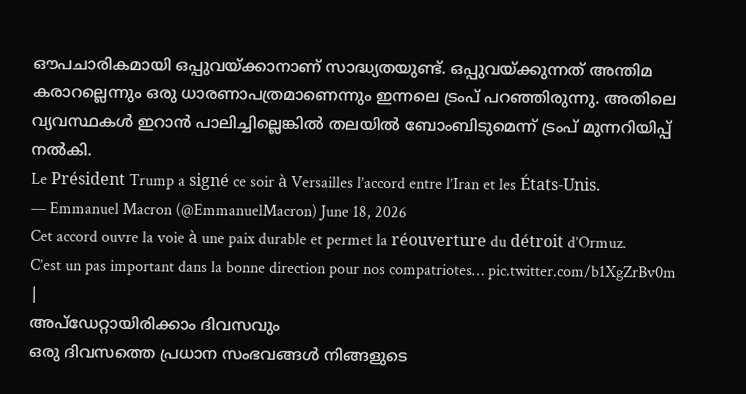ഔപചാരികമായി ഒപ്പുവയ്ക്കാനാണ് സാദ്ധ്യതയുണ്ട്. ഒപ്പുവയ്ക്കുന്നത് അന്തിമ കരാറല്ലെന്നും ഒരു ധാരണാപത്രമാണെന്നും ഇന്നലെ ട്രംപ് പറഞ്ഞിരുന്നു. അതിലെ വ്യവസ്ഥകൾ ഇറാൻ പാലിച്ചില്ലെങ്കിൽ തലയിൽ ബോംബിടുമെന്ന് ട്രംപ് മുന്നറിയിപ്പ് നൽകി.
Le Président Trump a signé ce soir à Versailles l’accord entre l’Iran et les États-Unis.
— Emmanuel Macron (@EmmanuelMacron) June 18, 2026
Cet accord ouvre la voie à une paix durable et permet la réouverture du détroit d’Ormuz.
C’est un pas important dans la bonne direction pour nos compatriotes… pic.twitter.com/b1XgZrBv0m
|
അപ്ഡേറ്റായിരിക്കാം ദിവസവും
ഒരു ദിവസത്തെ പ്രധാന സംഭവങ്ങൾ നിങ്ങളുടെ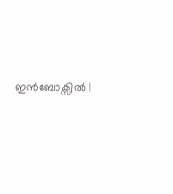ഇൻബോക്സിൽ |